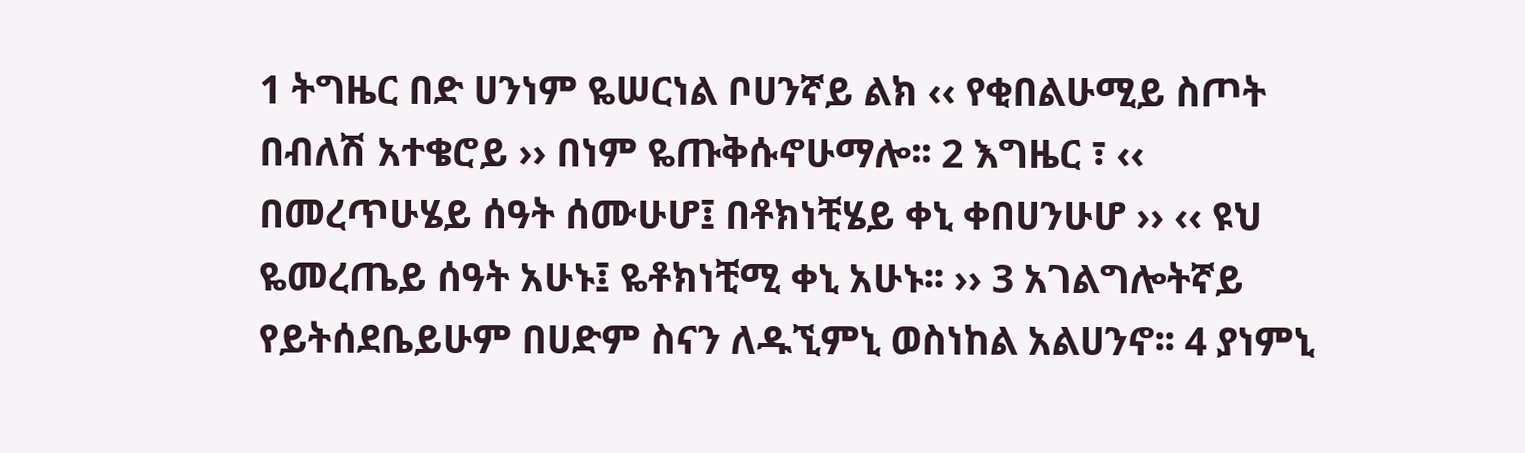1 ትግዜር በድ ሀንነም ዬሠርነል ቦሀንኛይ ልክ ‹‹ የቂበልሁሚይ ስጦት በብለሽ አተቄሮይ ›› በነም ዬጡቅሱኖሁማሎ፡፡ 2 እግዜር ፣ ‹‹ በመረጥሁሄይ ሰዓት ሰሙሁሆ፤ በቶክነቺሄይ ቀኒ ቀበሀንሁሆ ›› ‹‹ ዩህ ዬመረጤይ ሰዓት አሁኑ፤ ዬቶክነቺሚ ቀኒ አሁኑ፡፡ ›› 3 አገልግሎትኛይ የይትሰደቤይሁም በሀድም ስናን ለዱኚምኒ ወስነከል አልሀንኖ፡፡ 4 ያነምኒ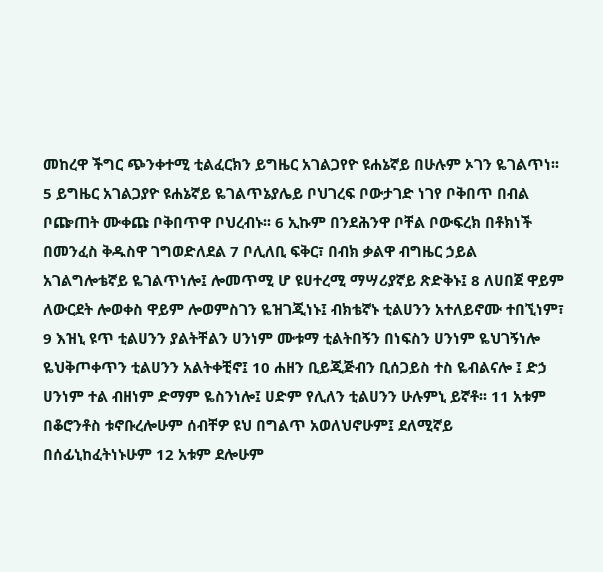መከረዋ ችግር ጭንቀተሚ ቲልፈርክን ይግዜር አገልጋየዮ ዩሐኔኛይ በሁሉም ኦገን ዬገልጥነ፡፡ 5 ይግዜር አገልጋያዮ ዩሐኔኛይ ዬገልጥኔያሌይ ቦህገረፍ ቦውታገድ ነገየ ቦቅበጥ በብል ቦጬጠት ሙቀጩ ቦቅበጥዋ ቦህረብኑ፡፡ 6 ኢኩም በንደሕንዋ ቦቸል ቦውፍረክ በቶክነች በመንፈስ ቅዱስዋ ገግወድለደል 7 ቦሊለቢ ፍቅር፣ በብክ ቃልዋ ብግዜር ኃይል አገልግሎቴኛይ ዬገልጥነሎ፤ ሎመጥሚ ሆ ዩሀተረሚ ማሣሪያኛይ ጽድቅኑ፤ 8 ለሀበጀ ዋይም ለውርደት ሎወቀስ ዋይም ሎወምስገን ዬዝገጂነኑ፤ ብክቴኛኑ ቲልሀንን አተለይኖሙ ተበኚነም፣ 9 እዝኒ ዩጥ ቲልሀንን ያልትቸልን ሀንነም ሙቱማ ቲልትበኝን በነፍስን ሀንነም ዬህገኝነሎ ዬህቅጦቀጥን ቲልሀንን አልትቀቺኖ፤ 10 ሐዘን ቢይጂጅብን ቢሰጋይስ ተስ ዬብልናሎ ፤ ድኃ ሀንነም ተል ብዘነም ድማም ዬስንነሎ፤ ሀድም የሊለን ቲልሀንን ሁሉምኒ ይኛቶ፡፡ 11 አቱም በቆሮንቶስ ቱኖቡረሎሁም ሰብቸዎ ዩህ በግልጥ አወለህኖሁም፤ ደለሚኛይ በሰፊኒከፈትነኑሁም 12 አቱም ደሎሁም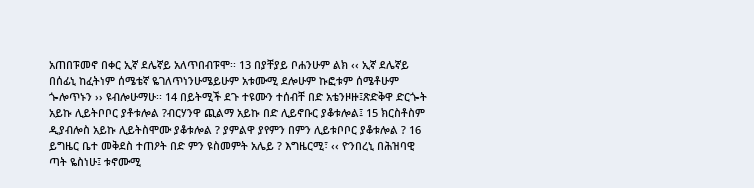አጠበፑመኖ በቀር ኢኛ ደሌኛይ አለጥበብፑሞ፡፡ 13 በያቸያይ ቦሐንሁም ልክ ‹‹ ኢኛ ደሌኛይ በሰፊኒ ከፈትነም ሰሜቴኛ ዬገለጥነንሁሜይሁም አቱሙሚ ደሎሁም ኩፎቱም ሰሜቶሁም ጐሎጥኑን ›› ዩብሎሁማሁ፡፡ 14 በይትሚች ደጉ ተዩሙን ተሰብቸ በድ አቴንዞዙ፤ጽድቅዋ ድርጐት አይኩ ሊይትቦቦር ያቶቱሎል ?ብርሃንዋ ጪልማ አይኩ በድ ሊይኖቡር ያቆቱሎል፤ 15 ክርስቶስም ዲያብሎስ አይኩ ሊይትስሞሙ ያቆቱሎል ? ያምልዋ ያየምን በምን ሊይቱቦቦር ያቆቱሎል ? 16 ይግዜር ቤተ መቅደስ ተጠዖት በድ ምን ዩስመምት አሌይ ? እግዜርሚ፣ ‹‹ ዮንበረኒ በሕዝባዊ ጣት ዬስነሁ፤ ቱኖሙሚ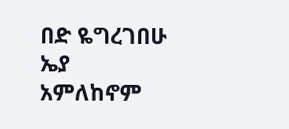በድ ዬግረገበሁ ኤያ አምለከኖም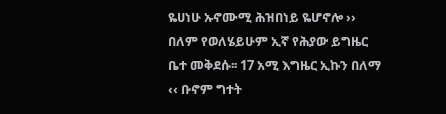ዬሀነሁ ኡኖሙሚ ሕዝበነይ ዬሆኖሎ ›› በለም የወለሄይሁም ኢኛ የሕያው ይግዜር ቤተ መቅደሱ፡፡ 17 አሚ እግዜር ኢኩን በለማ ‹‹ ቡኖም ግተት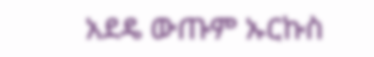አደዴ ውጡም ኡርኩስ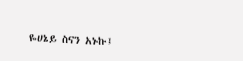ዬሀኔይ ስናን አኑኩ፤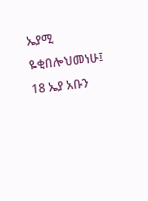ኤያሚ ዬቂበሎህመነሁ፤ 18 ኤያ አቡን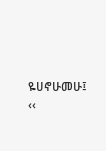ዬሀኖሁመሁ፤ ‹‹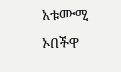አቱሙሚ ኦበችዋ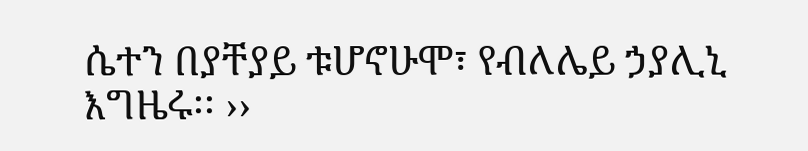ሴተን በያቸያይ ቱሆኖሁሞ፣ የብለሌይ ኃያሊኒ እግዜሩ፡፡ ››